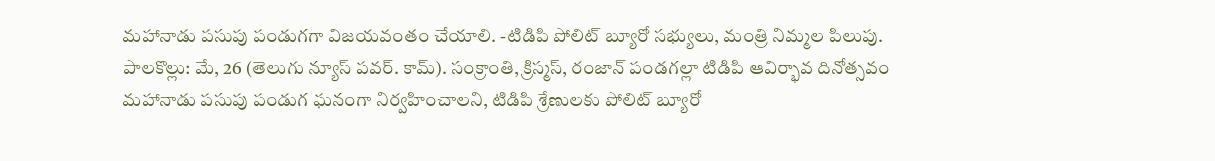మహానాడు పసుపు పండుగగా విజయవంతం చేయాలి. -టిడిపి పోలిట్ బ్యూరో సభ్యులు, మంత్రి నిమ్మల పిలుపు.
పాలకొల్లు: మే, 26 (తెలుగు న్యూస్ పవర్. కామ్). సంక్రాంతి, క్రిస్మస్, రంజాన్ పండగల్లా టిడిపి ఆవిర్భావ దినోత్సవం మహానాడు పసుపు పండుగ ఘనంగా నిర్వహించాలని, టిడిపి శ్రేణులకు పోలిట్ బ్యూరో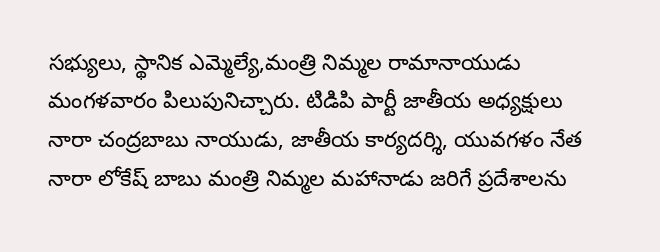సభ్యులు, స్థానిక ఎమ్మెల్యే,మంత్రి నిమ్మల రామానాయుడు మంగళవారం పిలుపునిచ్చారు. టిడిపి పార్టీ జాతీయ అధ్యక్షులు నారా చంద్రబాబు నాయుడు, జాతీయ కార్యదర్శి, యువగళం నేత నారా లోకేష్ బాబు మంత్రి నిమ్మల మహానాడు జరిగే ప్రదేశాలను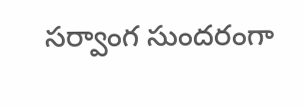సర్వాంగ సుందరంగా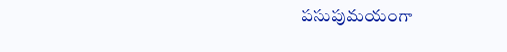పసుపుమయంగా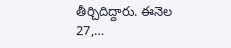తీర్చిదిద్దారు. ఈనెల 27,…